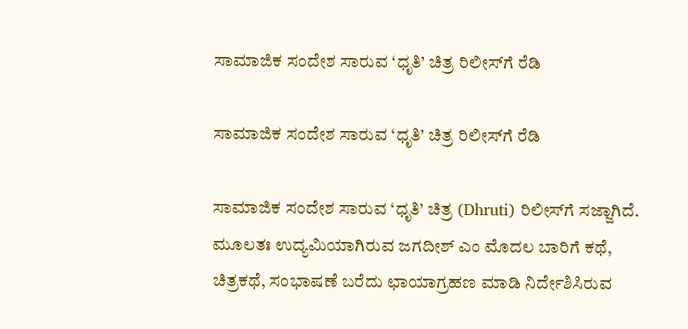ಸಾಮಾಜಿಕ ಸಂದೇಶ ಸಾರುವ ‘ಧೃತಿ’ ಚಿತ್ರ ರಿಲೀಸ್‌ಗೆ ರೆಡಿ

ಸಾಮಾಜಿಕ ಸಂದೇಶ ಸಾರುವ ‘ಧೃತಿ’ ಚಿತ್ರ ರಿಲೀಸ್‌ಗೆ ರೆಡಿ

ಸಾಮಾಜಿಕ ಸಂದೇಶ ಸಾರುವ ‘ಧೃತಿ’ ಚಿತ್ರ (Dhruti) ರಿಲೀಸ್‌ಗೆ ಸಜ್ಜಾಗಿದೆ. ಮೂಲತಃ ಉದ್ಯಮಿಯಾಗಿರುವ ಜಗದೀಶ್ ಎಂ ಮೊದಲ ಬಾರಿಗೆ ಕಥೆ, ಚಿತ್ರಕಥೆ, ಸಂಭಾಷಣೆ ಬರೆದು ಛಾಯಾಗ್ರಹಣ ಮಾಡಿ ನಿರ್ದೇಶಿಸಿರುವ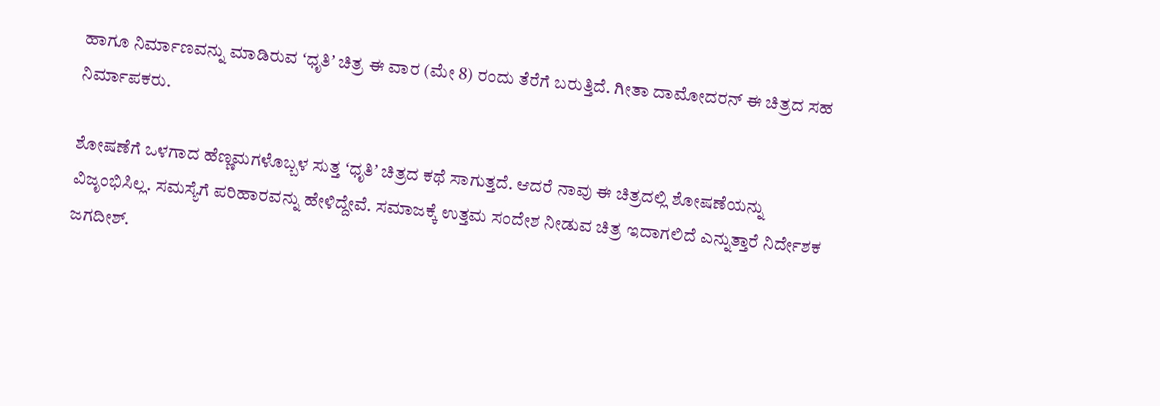ಹಾಗೂ ನಿರ್ಮಾಣವನ್ನು ಮಾಡಿರುವ ʻಧೃತಿʼ ಚಿತ್ರ ಈ ವಾರ (ಮೇ 8) ರಂದು ತೆರೆಗೆ ಬರುತ್ತಿದೆ. ಗೀತಾ ದಾಮೋದರನ್ ಈ ಚಿತ್ರದ ಸಹ ನಿರ್ಮಾಪಕರು.

ಶೋಷಣೆಗೆ ಒಳಗಾದ ಹೆಣ್ಣಮಗಳೊಬ್ಬಳ ಸುತ್ತ ʻಧೃತಿʼ ಚಿತ್ರದ ಕಥೆ ಸಾಗುತ್ತದೆ. ಆದರೆ ನಾವು ಈ ಚಿತ್ರದಲ್ಲಿ ಶೋಷಣೆಯನ್ನು ವಿಜೃಂಭಿಸಿಲ್ಲ. ಸಮಸ್ಯೆಗೆ ಪರಿಹಾರವನ್ನು ಹೇಳಿದ್ದೇವೆ‌. ಸಮಾಜಕ್ಕೆ ಉತ್ತಮ ಸಂದೇಶ ನೀಡುವ ಚಿತ್ರ ಇದಾಗಲಿದೆ ಎನ್ನುತ್ತಾರೆ ನಿರ್ದೇಶಕ ಜಗದೀಶ್.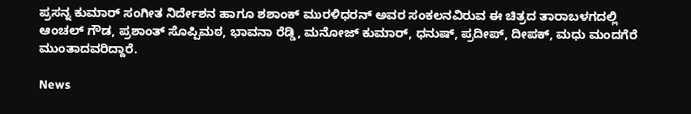ಪ್ರಸನ್ನ ಕುಮಾರ್ ಸಂಗೀತ ನಿರ್ದೇಶನ ಹಾಗೂ ಶಶಾಂಕ್ ಮುರಳಿಧರನ್ ಅವರ ಸಂಕಲನವಿರುವ ಈ ಚಿತ್ರದ ತಾರಾಬಳಗದಲ್ಲಿ ಆಂಚಲ್ ಗೌಡ, ಪ್ರಶಾಂತ್ ಸೊಪ್ಪಿಮಠ, ಭಾವನಾ ರೆಡ್ಡಿ, ಮನೋಜ್ ಕುಮಾರ್, ಧನುಷ್, ಪ್ರದೀಪ್, ದೀಪಕ್, ಮಧು ಮಂದಗೆರೆ ಮುಂತಾದವರಿದ್ದಾರೆ.

News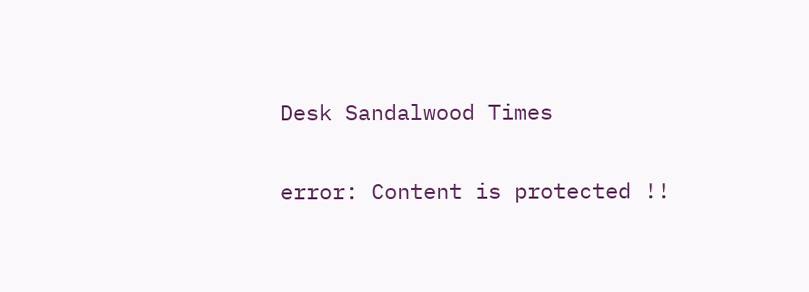Desk Sandalwood Times

error: Content is protected !!